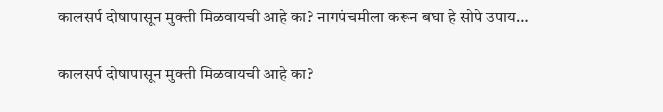कालसर्प दोषापासून मुक्ती मिळवायची आहे का? नागपंचमीला करून बघा हे सोपे उपाय…

कालसर्प दोषापासून मुक्ती मिळवायची आहे का?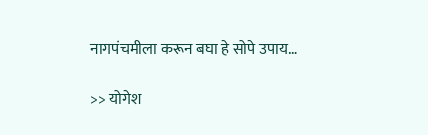नागपंचमीला करून बघा हे सोपे उपाय…

>> योगेश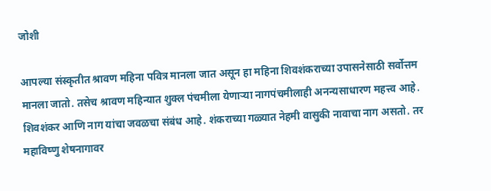जोशी

आपल्या संस्कृतीत श्रावण महिना पवित्र मानला जात असून हा महिना शिवशंकराच्या उपासनेसाठी सर्वोत्तम मानला जातो. तसेच श्रावण महिन्यात शुक्ल पंचमीला येणाऱ्या नागपंचमीलाही अनन्यसाधारण महत्त्व आहे. शिवशंकर आणि नाग यांचा जवळचा संबंध आहे. शंकराच्या गळ्यात नेहमी वासुकी नावाचा नाग असतो. तर महाविष्णु शेषनागावर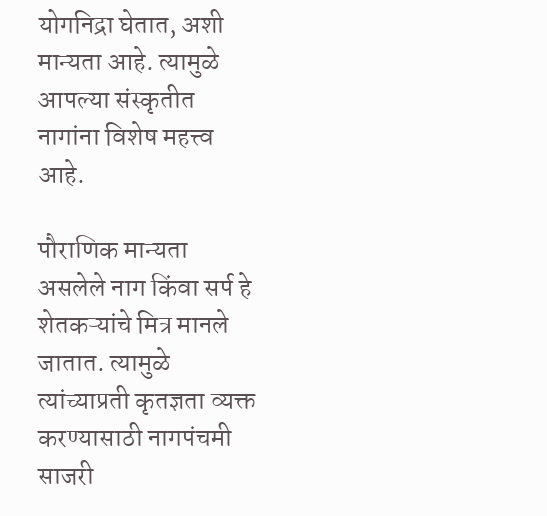योगनिद्रा घेतात, अशी मान्यता आहे. त्यामुळे आपल्या संस्कृतीत नागांना विशेष महत्त्व आहे.

पौराणिक मान्यता असलेले नाग किंवा सर्प हे शेतकऱ्यांचे मित्र मानले जातात. त्यामुळे त्यांच्याप्रती कृतज्ञता व्यक्त करण्यासाठी नागपंचमी साजरी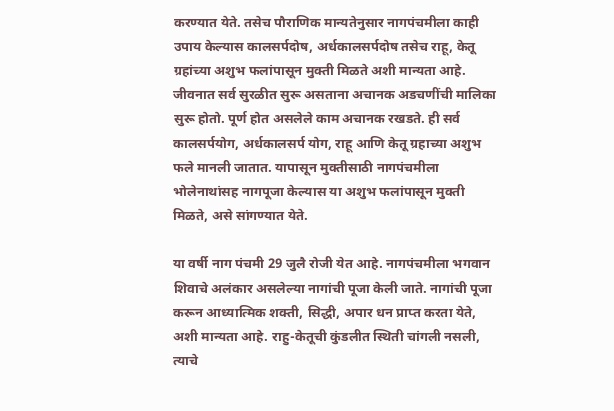करण्यात येते. तसेच पौराणिक मान्यतेनुसार नागपंचमीला काही उपाय केल्यास कालसर्पदोष, अर्धकालसर्पदोष तसेच राहू, केतू ग्रहांच्या अशुभ फलांपासून मुक्ती मिळते अशी मान्यता आहे. जीवनात सर्व सुरळीत सुरू असताना अचानक अडचणींची मालिका सुरू होतो. पूर्ण होत असलेले काम अचानक रखडते. ही सर्व कालसर्पयोग, अर्धकालसर्प योग, राहू आणि केतू ग्रहाच्या अशुभ फले मानली जातात. यापासून मुक्तीसाठी नागपंचमीला भोलेनाथांसह नागपूजा केल्यास या अशुभ फलांपासून मुक्ती मिळते, असे सांगण्यात येते.

या वर्षी नाग पंचमी 29 जुलै रोजी येत आहे. नागपंचमीला भगवान शिवाचे अलंकार असलेल्या नागांची पूजा केली जाते. नागांची पूजा करून आध्यात्मिक शक्ती, सिद्धी, अपार धन प्राप्त करता येते, अशी मान्यता आहे. राहु-केतूची कुंडलीत स्थिती चांगली नसली, त्याचे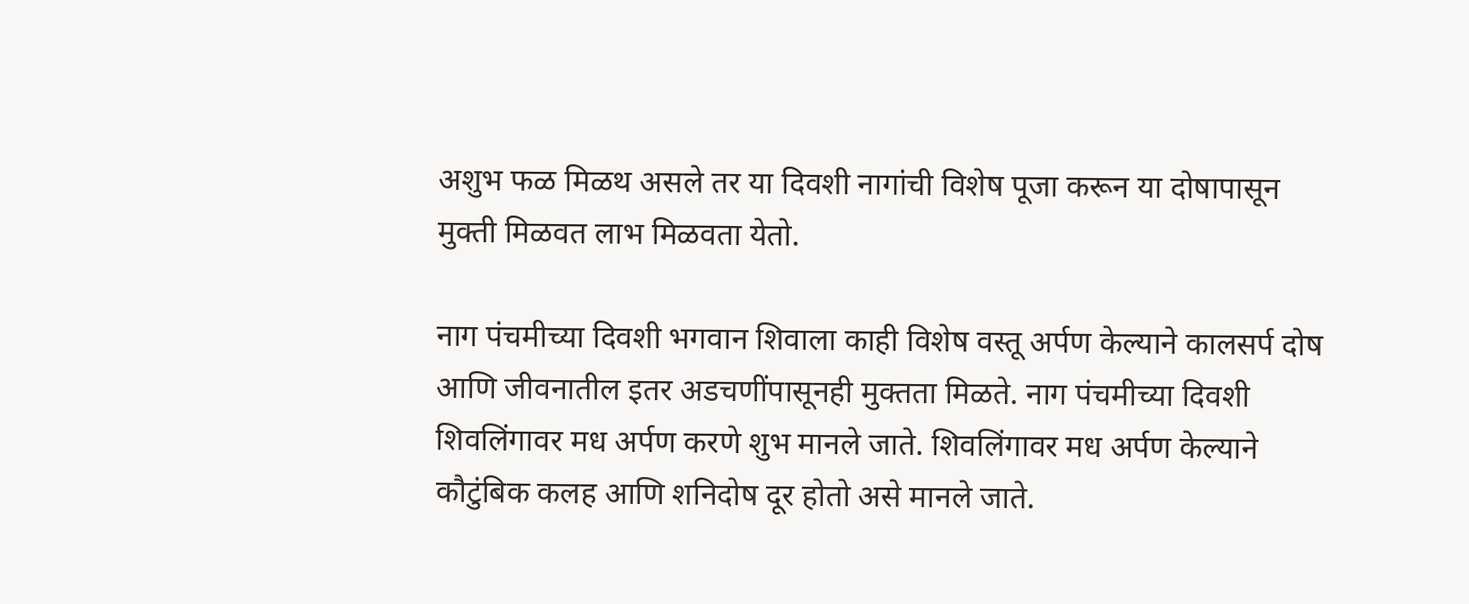अशुभ फळ मिळथ असले तर या दिवशी नागांची विशेष पूजा करून या दोषापासून मुक्ती मिळवत लाभ मिळवता येतो.

नाग पंचमीच्या दिवशी भगवान शिवाला काही विशेष वस्तू अर्पण केल्याने कालसर्प दोष आणि जीवनातील इतर अडचणींपासूनही मुक्तता मिळते. नाग पंचमीच्या दिवशी शिवलिंगावर मध अर्पण करणे शुभ मानले जाते. शिवलिंगावर मध अर्पण केल्याने कौटुंबिक कलह आणि शनिदोष दूर होतो असे मानले जाते.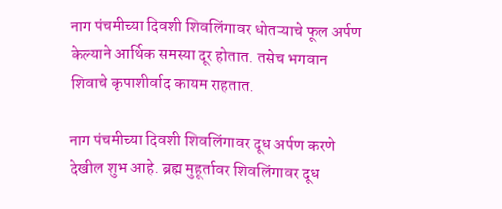नाग पंचमीच्या दिवशी शिवलिंगावर धोतऱ्याचे फूल अर्पण केल्याने आर्थिक समस्या दूर होतात. तसेच भगवान शिवाचे कृपाशीर्वाद कायम राहतात.

नाग पंचमीच्या दिवशी शिवलिंगावर दूध अर्पण करणे देखील शुभ आहे. ब्रह्म मुहूर्तावर शिवलिंगावर दूध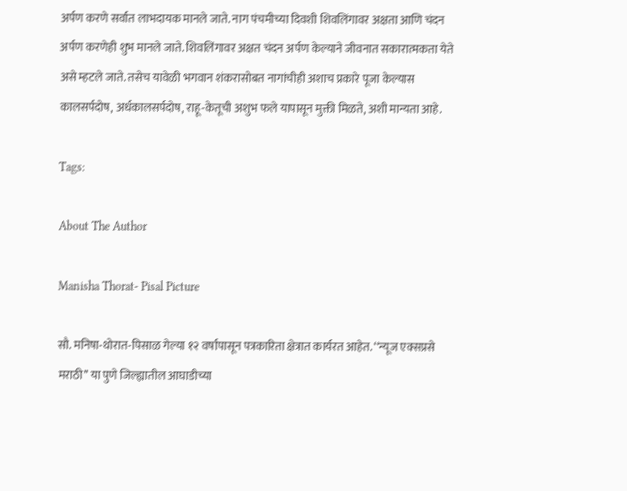अर्पण करणे सर्वात लाभदायक मानले जाते. नाग पंचमीच्या दिवशी शिवलिंगावर अक्षता आणि चंदन अर्पण करणेही शुभ मानले जाते. शिवलिंगावर अक्षत चंदन अर्पण केल्याने जीवनात सकारात्मकता येते असे म्हटले जाते. तसेच यावेळी भगवान शंकरासोबत नागांचीही अशाच प्रकारे पूजा केल्यास कालसर्पदोष, अर्धकालसर्पदोष, राहू-केतूची अशुभ फले यापासून मुक्ती मिळते, अशी मान्यता आहे.

Tags:

About The Author

Manisha Thorat- Pisal Picture

सौ. मनिषा-थोरात-पिसाळ गेल्या १२ वर्षांपासून पत्रकारिता क्षेत्रात कार्यरत आहेत. ‘‘न्यूज एक्सप्रसे मराठी’’ या पुणे जिल्ह्यातील आघाडीच्या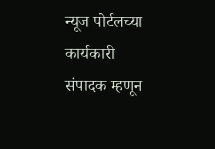न्यूज पोर्टलच्या कार्यकारी संपादक म्हणून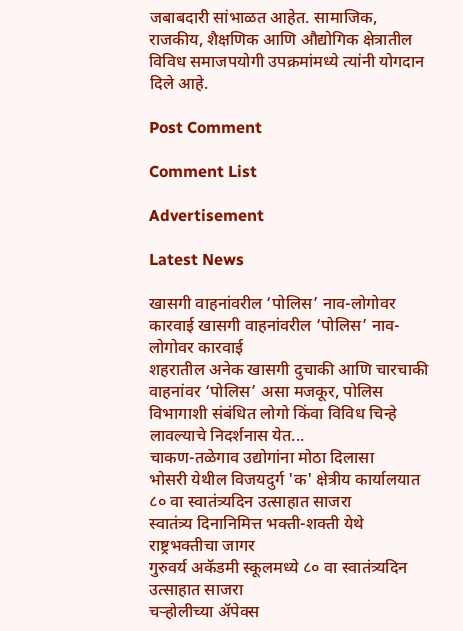जबाबदारी सांभाळत आहेत. सामाजिक, राजकीय, शैक्षणिक आणि औद्योगिक क्षेत्रातील विविध समाजपयोगी उपक्रमांमध्ये त्यांनी योगदान दिले आहे.

Post Comment

Comment List

Advertisement

Latest News

खासगी वाहनांवरील ‘पोलिस’ नाव-लोगोवर कारवाई खासगी वाहनांवरील ‘पोलिस’ नाव-लोगोवर कारवाई
शहरातील अनेक खासगी दुचाकी आणि चारचाकी वाहनांवर ‘पोलिस’ असा मजकूर, पोलिस विभागाशी संबंधित लोगो किंवा विविध चिन्हे लावल्याचे निदर्शनास येत...
चाकण-तळेगाव उद्योगांना मोठा दिलासा
भोसरी येथील विजयदुर्ग 'क' क्षेत्रीय कार्यालयात ८० वा स्वातंत्र्यदिन उत्साहात साजरा
स्वातंत्र्य दिनानिमित्त भक्ती-शक्ती येथे राष्ट्रभक्तीचा जागर
गुरुवर्य अकॅडमी स्कूलमध्ये ८० वा स्वातंत्र्यदिन उत्साहात साजरा
चऱ्होलीच्या अ‍ॅपेक्स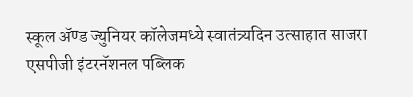स्कूल अ‍ॅण्ड ज्युनियर कॉलेजमध्ये स्वातंत्र्यदिन उत्साहात साजरा
एसपीजी इंटरनॅशनल पब्लिक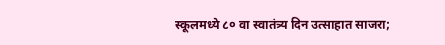स्कूलमध्ये ८० वा स्वातंत्र्य दिन उत्साहात साजरा;